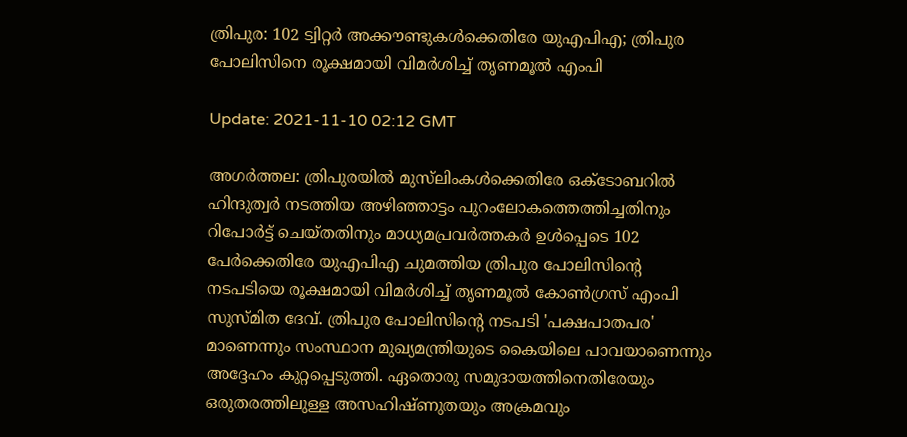ത്രിപുര: 102 ട്വിറ്റര്‍ അക്കൗണ്ടുകള്‍ക്കെതിരേ യുഎപിഎ; ത്രിപുര പോലിസിനെ രൂക്ഷമായി വിമര്‍ശിച്ച് തൃണമൂല്‍ എംപി

Update: 2021-11-10 02:12 GMT

അഗര്‍ത്തല: ത്രിപുരയില്‍ മുസ്‌ലിംകള്‍ക്കെതിരേ ഒക്ടോബറില്‍ ഹിന്ദുത്വര്‍ നടത്തിയ അഴിഞ്ഞാട്ടം പുറംലോകത്തെത്തിച്ചതിനും റിപോര്‍ട്ട് ചെയ്തതിനും മാധ്യമപ്രവര്‍ത്തകര്‍ ഉള്‍പ്പെടെ 102 പേര്‍ക്കെതിരേ യുഎപിഎ ചുമത്തിയ ത്രിപുര പോലിസിന്റെ നടപടിയെ രൂക്ഷമായി വിമര്‍ശിച്ച് തൃണമൂല്‍ കോണ്‍ഗ്രസ് എംപി സുസ്മിത ദേവ്. ത്രിപുര പോലിസിന്റെ നടപടി 'പക്ഷപാതപര' മാണെന്നും സംസ്ഥാന മുഖ്യമന്ത്രിയുടെ കൈയിലെ പാവയാണെന്നും അദ്ദേഹം കുറ്റപ്പെടുത്തി. ഏതൊരു സമുദായത്തിനെതിരേയും ഒരുതരത്തിലുള്ള അസഹിഷ്ണുതയും അക്രമവും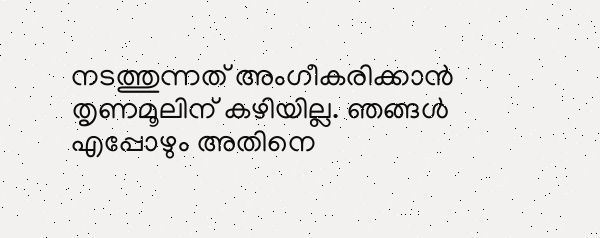നടത്തുന്നത് അംഗീകരിക്കാന്‍ തൃണമൂലിന് കഴിയില്ല. ഞങ്ങള്‍ എപ്പോഴും അതിനെ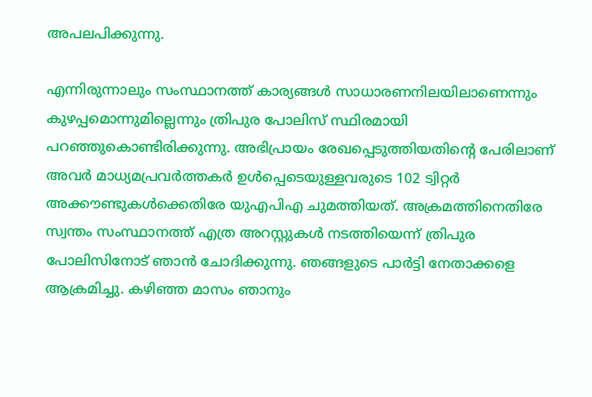അപലപിക്കുന്നു.

എന്നിരുന്നാലും സംസ്ഥാനത്ത് കാര്യങ്ങള്‍ സാധാരണനിലയിലാണെന്നും കുഴപ്പമൊന്നുമില്ലെന്നും ത്രിപുര പോലിസ് സ്ഥിരമായി പറഞ്ഞുകൊണ്ടിരിക്കുന്നു. അഭിപ്രായം രേഖപ്പെടുത്തിയതിന്റെ പേരിലാണ് അവര്‍ മാധ്യമപ്രവര്‍ത്തകര്‍ ഉള്‍പ്പെടെയുള്ളവരുടെ 102 ട്വിറ്റര്‍ അക്കൗണ്ടുകള്‍ക്കെതിരേ യുഎപിഎ ചുമത്തിയത്. അക്രമത്തിനെതിരേ സ്വന്തം സംസ്ഥാനത്ത് എത്ര അറസ്റ്റുകള്‍ നടത്തിയെന്ന് ത്രിപുര പോലിസിനോട് ഞാന്‍ ചോദിക്കുന്നു. ഞങ്ങളുടെ പാര്‍ട്ടി നേതാക്കളെ ആക്രമിച്ചു. കഴിഞ്ഞ മാസം ഞാനും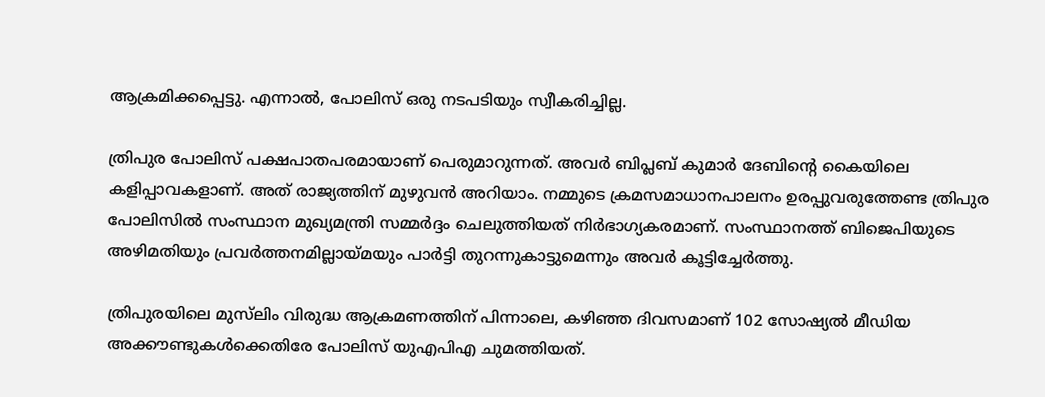ആക്രമിക്കപ്പെട്ടു. എന്നാല്‍, പോലിസ് ഒരു നടപടിയും സ്വീകരിച്ചില്ല.

ത്രിപുര പോലിസ് പക്ഷപാതപരമായാണ് പെരുമാറുന്നത്. അവര്‍ ബിപ്ലബ് കുമാര്‍ ദേബിന്റെ കൈയിലെ കളിപ്പാവകളാണ്. അത് രാജ്യത്തിന് മുഴുവന്‍ അറിയാം. നമ്മുടെ ക്രമസമാധാനപാലനം ഉരപ്പുവരുത്തേണ്ട ത്രിപുര പോലിസില്‍ സംസ്ഥാന മുഖ്യമന്ത്രി സമ്മര്‍ദ്ദം ചെലുത്തിയത് നിര്‍ഭാഗ്യകരമാണ്. സംസ്ഥാനത്ത് ബിജെപിയുടെ അഴിമതിയും പ്രവര്‍ത്തനമില്ലായ്മയും പാര്‍ട്ടി തുറന്നുകാട്ടുമെന്നും അവര്‍ കൂട്ടിച്ചേര്‍ത്തു.

ത്രിപുരയിലെ മുസ്‌ലിം വിരുദ്ധ ആക്രമണത്തിന് പിന്നാലെ, കഴിഞ്ഞ ദിവസമാണ് 102 സോഷ്യല്‍ മീഡിയ അക്കൗണ്ടുകള്‍ക്കെതിരേ പോലിസ് യുഎപിഎ ചുമത്തിയത്.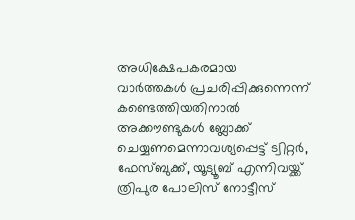അധിക്ഷേപകരമായ വാര്‍ത്തകള്‍ പ്രചരിപ്പിക്കുന്നെന്ന് കണ്ടെത്തിയതിനാല്‍ അക്കൗണ്ടുകള്‍ ബ്ലോക്ക് ചെയ്യണമെന്നാവശ്യപ്പെട്ട് ട്വിറ്റര്‍, ഫേസ്ബുക്ക്, യൂട്യൂബ് എന്നിവയ്ക്ക് ത്രിപുര പോലിസ് നോട്ടീസ്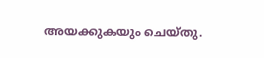അയക്കുകയും ചെയ്തു.